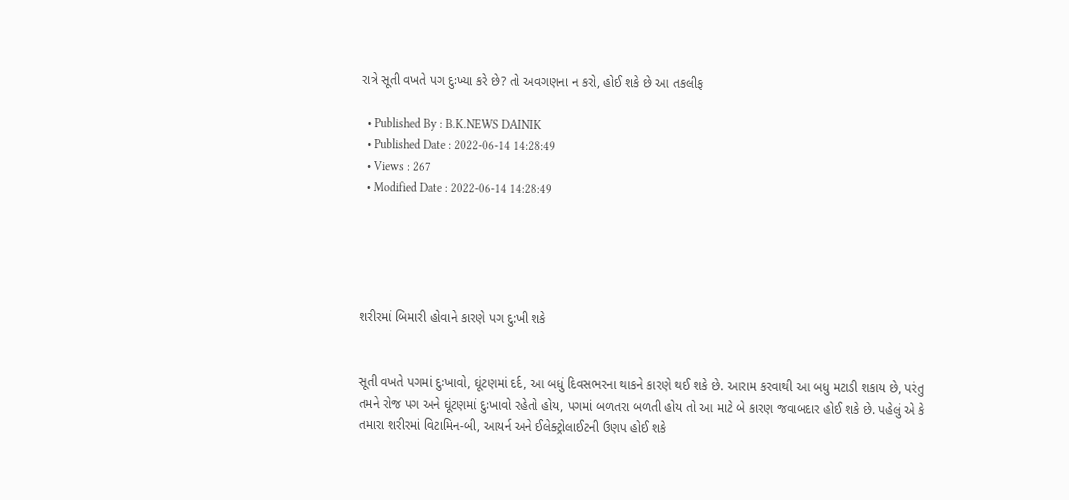રાત્રે સૂતી વખતે પગ દુઃખ્યા કરે છે? તો અવગણના ન કરો, હોઈ શકે છે આ તકલીફ

  • Published By : B.K.NEWS DAINIK
  • Published Date : 2022-06-14 14:28:49
  • Views : 267
  • Modified Date : 2022-06-14 14:28:49





શરીરમાં બિમારી હોવાને કારણે પગ દુ:ખી શકે


સૂતી વખતે પગમાં દુઃખાવો, ઘૂંટણમાં દર્દ, આ બધું દિવસભરના થાકને કારણે થઈ શકે છે. આરામ કરવાથી આ બધુ મટાડી શકાય છે, પરંતુ તમને રોજ પગ અને ઘૂંટણમાં દુઃખાવો રહેતો હોય, પગમાં બળતરા બળતી હોય તો આ માટે બે કારણ જવાબદાર હોઈ શકે છે. પહેલું એ કે તમારા શરીરમાં વિટામિન-બી, આયર્ન અને ઈલેક્ટ્રોલાઈટની ઉણપ હોઈ શકે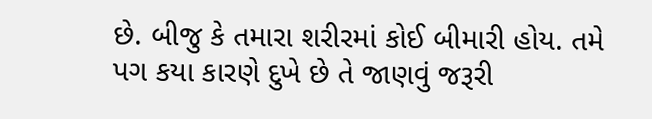છે. બીજુ કે તમારા શરીરમાં કોઈ બીમારી હોય. તમે પગ કયા કારણે દુખે છે તે જાણવું જરૂરી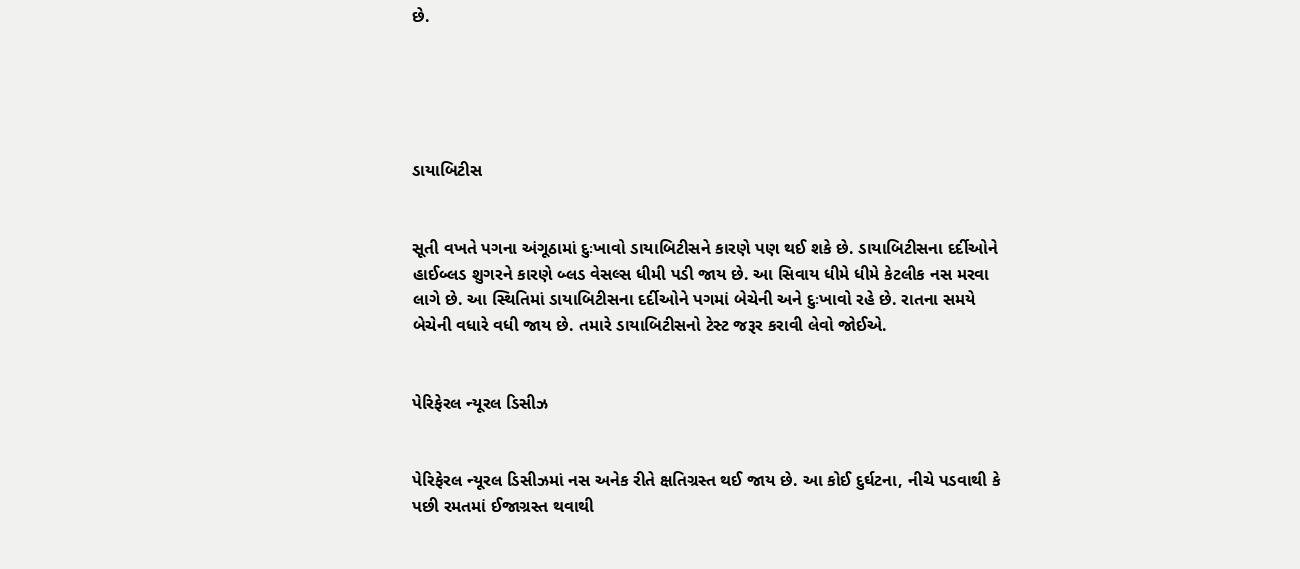છે.





ડાયાબિટીસ


સૂતી વખતે પગના અંગૂઠામાં દુઃખાવો ડાયાબિટીસને કારણે પણ થઈ શકે છે. ડાયાબિટીસના દર્દીઓને હાઈબ્લડ શુગરને કારણે બ્લડ વેસલ્સ ધીમી પડી જાય છે. આ સિવાય ધીમે ધીમે કેટલીક નસ મરવા લાગે છે. આ સ્થિતિમાં ડાયાબિટીસના દર્દીઓને પગમાં બેચેની અને દુઃખાવો રહે છે. રાતના સમયે બેચેની વધારે વધી જાય છે. તમારે ડાયાબિટીસનો ટેસ્ટ જરૂર કરાવી લેવો જોઈએ.


પેરિફેરલ ન્યૂરલ ડિસીઝ


પેરિફેરલ ન્યૂરલ ડિસીઝમાં નસ અનેક રીતે ક્ષતિગ્રસ્ત થઈ જાય છે. આ કોઈ દુર્ઘટના, નીચે પડવાથી કે પછી રમતમાં ઈજાગ્રસ્ત થવાથી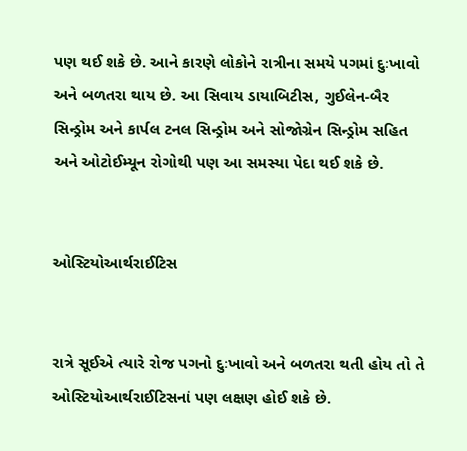પણ થઈ શકે છે. આને કારણે લોકોને રાત્રીના સમયે પગમાં દુઃખાવો અને બળતરા થાય છે. આ સિવાય ડાયાબિટીસ, ગુઈલેન-બૈર સિન્ડ્રોમ અને કાર્પલ ટનલ સિન્ડ્રોમ અને સોજોગ્રેન સિન્ડ્રોમ સહિત અને ઓટોઈમ્યૂન રોગોથી પણ આ સમસ્યા પેદા થઈ શકે છે.


ઓસ્ટિયોઆર્થરાઈટિસ


રાત્રે સૂઈએ ત્યારે રોજ પગનો દુઃખાવો અને બળતરા થતી હોય તો તે ઓસ્ટિયોઆર્થરાઈટિસનાં પણ લક્ષણ હોઈ શકે છે.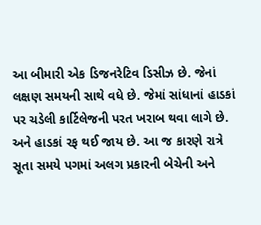આ બીમારી એક ડિજનરેટિવ ડિસીઝ છે. જેનાં લક્ષણ સમયની સાથે વધે છે. જેમાં સાંધાનાં હાડકાં પર ચડેલી કાર્ટિલેજની પરત ખરાબ થવા લાગે છે. અને હાડકાં રફ થઈ જાય છે. આ જ કારણે રાત્રે સૂતા સમયે પગમાં અલગ પ્રકારની બેચેની અને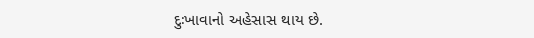દુઃખાવાનો અહેસાસ થાય છે.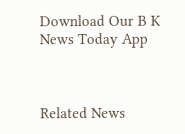Download Our B K News Today App



Related News